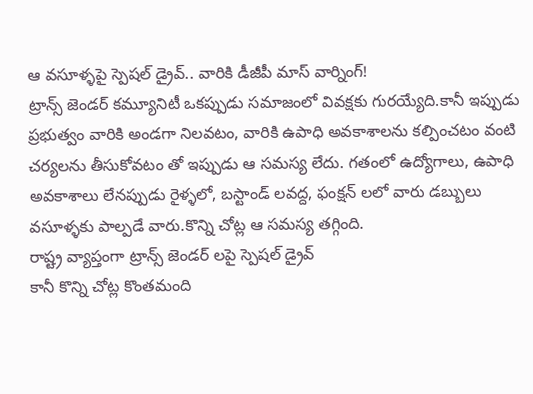ఆ వసూళ్ళపై స్పెషల్ డ్రైవ్.. వారికి డీజీపీ మాస్ వార్నింగ్!
ట్రాన్స్ జెండర్ కమ్యూనిటీ ఒకప్పుడు సమాజంలో వివక్షకు గురయ్యేది.కానీ ఇప్పుడు ప్రభుత్వం వారికి అండగా నిలవటం, వారికి ఉపాధి అవకాశాలను కల్పించటం వంటి చర్యలను తీసుకోవటం తో ఇప్పుడు ఆ సమస్య లేదు. గతంలో ఉద్యోగాలు, ఉపాధి అవకాశాలు లేనప్పుడు రైళ్ళలో, బస్టాండ్ లవద్ద, ఫంక్షన్ లలో వారు డబ్బులు వసూళ్ళకు పాల్పడే వారు.కొన్ని చోట్ల ఆ సమస్య తగ్గింది.
రాష్ట్ర వ్యాప్తంగా ట్రాన్స్ జెండర్ లపై స్పెషల్ డ్రైవ్
కానీ కొన్ని చోట్ల కొంతమంది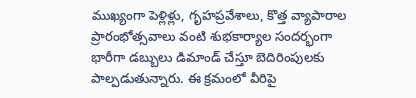ముఖ్యంగా పెళ్లిళ్లు, గృహప్రవేశాలు, కొత్త వ్యాపారాల ప్రారంభోత్సవాలు వంటి శుభకార్యాల సందర్భంగా భారీగా డబ్బులు డిమాండ్ చేస్తూ బెదిరింపులకు పాల్పడుతున్నారు. ఈ క్రమంలో వీరిపై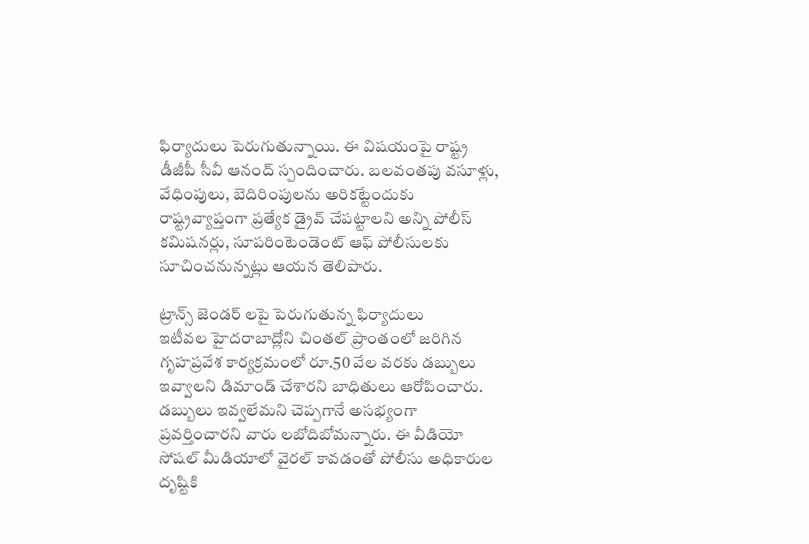ఫిర్యాదులు పెరుగుతున్నాయి. ఈ విషయంపై రాష్ట్ర డీజీపీ సీవీ ఆనంద్ స్పందించారు. బలవంతపు వసూళ్లు, వేధింపులు, బెదిరింపులను అరికట్టేందుకు రాష్ట్రవ్యాప్తంగా ప్రత్యేక డ్రైవ్ చేపట్టాలని అన్ని పోలీస్ కమిషనర్లు, సూపరింటెండెంట్ ఆఫ్ పోలీసులకు సూచించనున్నట్లు ఆయన తెలిపారు.

ట్రాన్స్ జెండర్ లపై పెరుగుతున్న ఫిర్యాదులు
ఇటీవల హైదరాబాద్లోని చింతల్ ప్రాంతంలో జరిగిన గృహప్రవేశ కార్యక్రమంలో రూ.50 వేల వరకు డబ్బులు ఇవ్వాలని డిమాండ్ చేశారని బాధితులు ఆరోపించారు. డబ్బులు ఇవ్వలేమని చెప్పగానే అసభ్యంగా ప్రవర్తించారని వారు లబోదిబోమన్నారు. ఈ వీడియో సోషల్ మీడియాలో వైరల్ కావడంతో పోలీసు అధికారుల దృష్టికి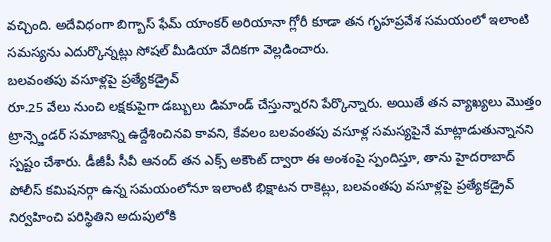వచ్చింది. అదేవిధంగా బిగ్బాస్ ఫేమ్ యాంకర్ అరియానా గ్లోరీ కూడా తన గృహప్రవేశ సమయంలో ఇలాంటి సమస్యను ఎదుర్కొన్నట్లు సోషల్ మీడియా వేదికగా వెల్లడించారు.
బలవంతపు వసూళ్లపై ప్రత్యేకడ్రైవ్
రూ.25 వేలు నుంచి లక్షకుపైగా డబ్బులు డిమాండ్ చేస్తున్నారని పేర్కొన్నారు. అయితే తన వ్యాఖ్యలు మొత్తం ట్రాన్స్జెండర్ సమాజాన్ని ఉద్దేశించినవి కావని, కేవలం బలవంతపు వసూళ్ల సమస్యపైనే మాట్లాడుతున్నానని స్పష్టం చేశారు. డీజీపీ సీవీ ఆనంద్ తన ఎక్స్ అకౌంట్ ద్వారా ఈ అంశంపై స్పందిస్తూ, తాను హైదరాబాద్ పోలీస్ కమిషనర్గా ఉన్న సమయంలోనూ ఇలాంటి భిక్షాటన రాకెట్లు, బలవంతపు వసూళ్లపై ప్రత్యేకడ్రైవ్ నిర్వహించి పరిస్థితిని అదుపులోకి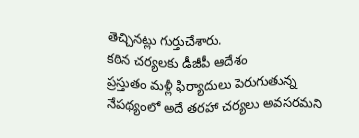తెచ్చినట్లు గుర్తుచేశారు.
కఠిన చర్యలకు డీజీపీ ఆదేశం
ప్రస్తుతం మళ్లీ ఫిర్యాదులు పెరుగుతున్న నేపథ్యంలో అదే తరహా చర్యలు అవసరమని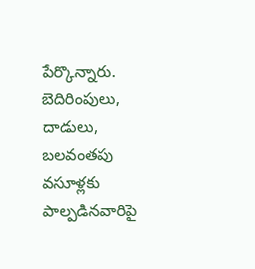పేర్కొన్నారు. బెదిరింపులు, దాడులు, బలవంతపు వసూళ్లకు పాల్పడినవారిపై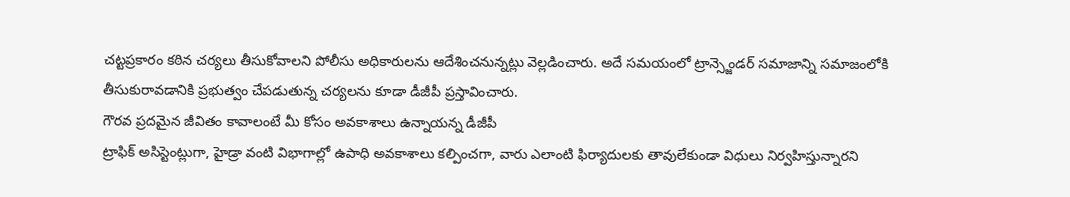చట్టప్రకారం కఠిన చర్యలు తీసుకోవాలని పోలీసు అధికారులను ఆదేశించనున్నట్లు వెల్లడించారు. అదే సమయంలో ట్రాన్స్జెండర్ సమాజాన్ని సమాజంలోకి తీసుకురావడానికి ప్రభుత్వం చేపడుతున్న చర్యలను కూడా డీజీపీ ప్రస్తావించారు.
గౌరవ ప్రదమైన జీవితం కావాలంటే మీ కోసం అవకాశాలు ఉన్నాయన్న డీజీపీ
ట్రాఫిక్ అసిస్టెంట్లుగా, హైడ్రా వంటి విభాగాల్లో ఉపాధి అవకాశాలు కల్పించగా, వారు ఎలాంటి ఫిర్యాదులకు తావులేకుండా విధులు నిర్వహిస్తున్నారని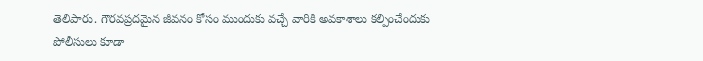తెలిపారు. గౌరవప్రదమైన జీవనం కోసం ముందుకు వచ్చే వారికి అవకాశాలు కల్పించేందుకు పోలీసులు కూడా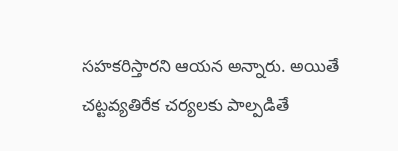సహకరిస్తారని ఆయన అన్నారు. అయితే చట్టవ్యతిరేక చర్యలకు పాల్పడితే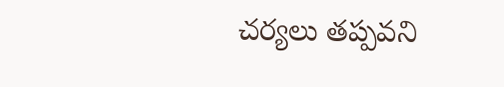చర్యలు తప్పవని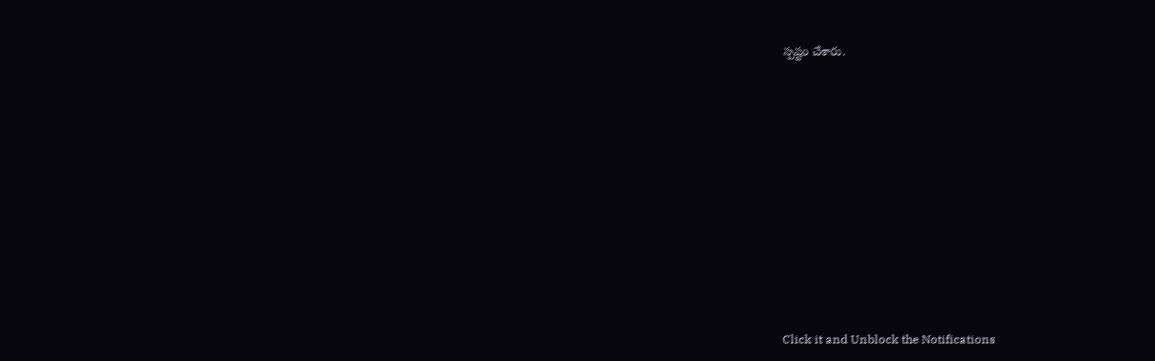స్పష్టం చేశారు.













Click it and Unblock the Notifications